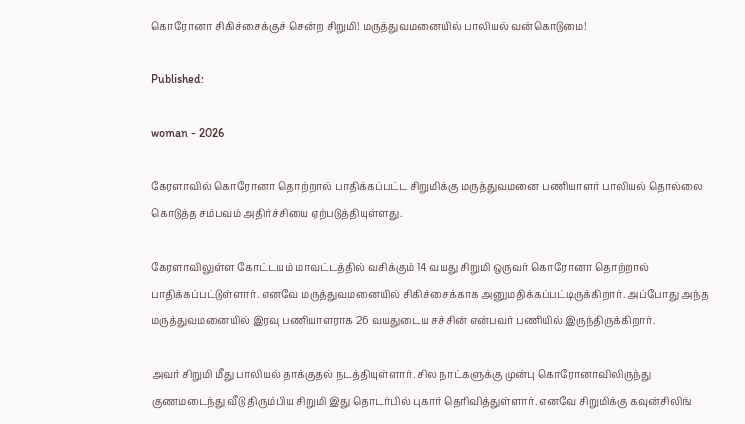கொரோனா சிகிச்சைக்குச் சென்ற சிறுமி! மருத்துவமனையில் பாலியல் வன்கொடுமை!

Published:

woman - 2026

கேரளாவில் கொரோனா தொற்றால் பாதிக்கப்பட்ட சிறுமிக்கு மருத்துவமனை பணியாளர் பாலியல் தொல்லை கொடுத்த சம்பவம் அதிர்ச்சியை ஏற்படுத்தியுள்ளது.

கேரளாவிலுள்ள கோட்டயம் மாவட்டத்தில் வசிக்கும் 14 வயது சிறுமி ஒருவர் கொரோனா தொற்றால் பாதிக்கப்பட்டுள்ளார். எனவே மருத்துவமனையில் சிகிச்சைக்காக அனுமதிக்கப்பட்டிருக்கிறார். அப்போது அந்த மருத்துவமனையில் இரவு பணியாளராக 26 வயதுடைய சச்சின் என்பவர் பணியில் இருந்திருக்கிறார்.

அவர் சிறுமி மீது பாலியல் தாக்குதல் நடத்தியுள்ளார். சில நாட்களுக்கு முன்பு கொரோனாவிலிருந்து குணமடைந்து வீடு திரும்பிய சிறுமி இது தொடர்பில் புகார் தெரிவித்துள்ளார். எனவே சிறுமிக்கு கவுன்சிலிங்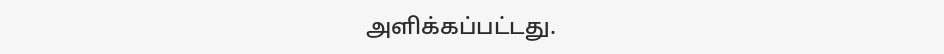அளிக்கப்பட்டது.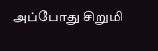அப்போது சிறுமி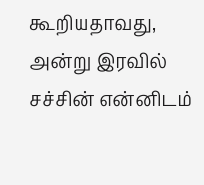கூறியதாவது, அன்று இரவில் சச்சின் என்னிடம்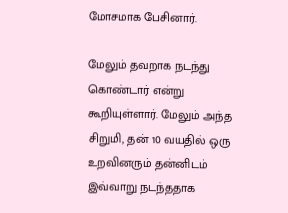மோசமாக பேசினார்.

மேலும் தவறாக நடந்து கொண்டார் என்று கூறியுள்ளார். மேலும் அந்த சிறுமி, தன் 10 வயதில் ஒரு உறவினரும் தன்னிடம் இவ்வாறு நடந்ததாக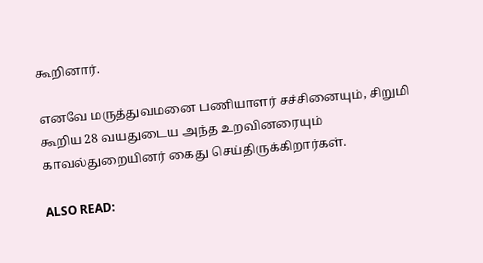கூறினார்.

எனவே மருத்துவமனை பணியாளர் சச்சினையும், சிறுமி கூறிய 28 வயதுடைய அந்த உறவினரையும் காவல்துறையினர் கைது செய்திருக்கிறார்கள்.

ALSO READ: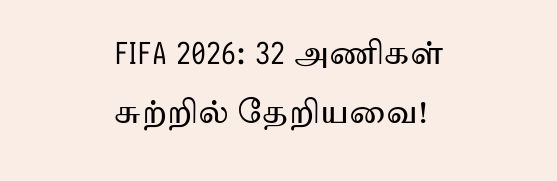FIFA 2026: 32 அணிகள் சுற்றில் தேறியவை!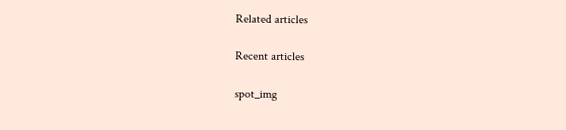Related articles

Recent articles

spot_img